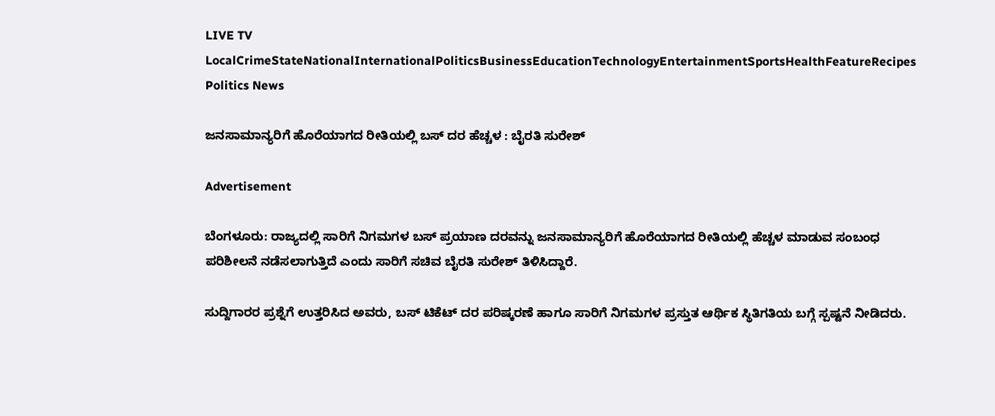LIVE TV LocalCrimeStateNationalInternationalPoliticsBusinessEducationTechnologyEntertainmentSportsHealthFeatureRecipes
Politics News

ಜನಸಾಮಾನ್ಯರಿಗೆ ಹೊರೆಯಾಗದ ರೀತಿಯಲ್ಲಿ ಬಸ್ ದರ ಹೆಚ್ಚಳ : ಬೈರತಿ ಸುರೇಶ್

Advertisement

ಬೆಂಗಳೂರು: ರಾಜ್ಯದಲ್ಲಿ ಸಾರಿಗೆ ನಿಗಮಗಳ ಬಸ್ ಪ್ರಯಾಣ ದರವನ್ನು ಜನಸಾಮಾನ್ಯರಿಗೆ ಹೊರೆಯಾಗದ ರೀತಿಯಲ್ಲಿ ಹೆಚ್ಚಳ ಮಾಡುವ ಸಂಬಂಧ ಪರಿಶೀಲನೆ ನಡೆಸಲಾಗುತ್ತಿದೆ ಎಂದು ಸಾರಿಗೆ ಸಚಿವ ಬೈರತಿ ಸುರೇಶ್ ತಿಳಿಸಿದ್ದಾರೆ.

ಸುದ್ದಿಗಾರರ ಪ್ರಶ್ನೆಗೆ ಉತ್ತರಿಸಿದ ಅವರು, ಬಸ್ ಟಿಕೆಟ್ ದರ ಪರಿಷ್ಕರಣೆ ಹಾಗೂ ಸಾರಿಗೆ ನಿಗಮಗಳ ಪ್ರಸ್ತುತ ಆರ್ಥಿಕ ಸ್ಥಿತಿಗತಿಯ ಬಗ್ಗೆ ಸ್ಪಷ್ಟನೆ ನೀಡಿದರು.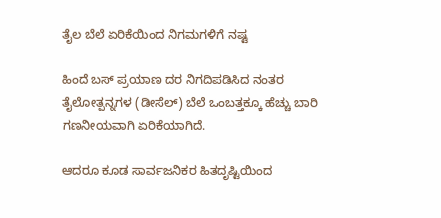ತೈಲ ಬೆಲೆ ಏರಿಕೆಯಿಂದ ನಿಗಮಗಳಿಗೆ ನಷ್ಟ

ಹಿಂದೆ ಬಸ್ ಪ್ರಯಾಣ ದರ ನಿಗದಿಪಡಿಸಿದ ನಂತರ ತೈಲೋತ್ಪನ್ನಗಳ (ಡೀಸೆಲ್) ಬೆಲೆ ಒಂಬತ್ತಕ್ಕೂ ಹೆಚ್ಚು ಬಾರಿ ಗಣನೀಯವಾಗಿ ಏರಿಕೆಯಾಗಿದೆ.

ಆದರೂ ಕೂಡ ಸಾರ್ವಜನಿಕರ ಹಿತದೃಷ್ಟಿಯಿಂದ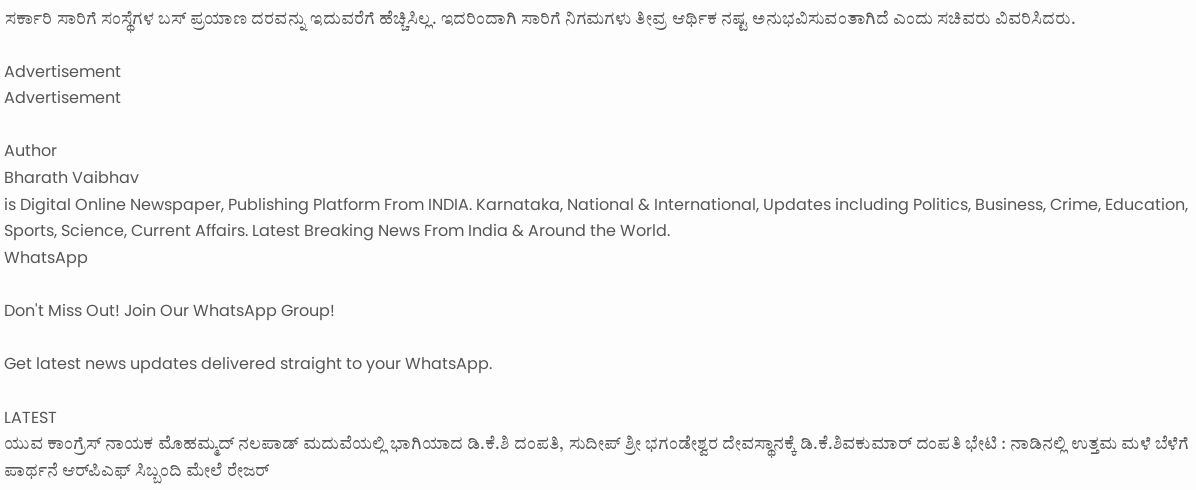ಸರ್ಕಾರಿ ಸಾರಿಗೆ ಸಂಸ್ಥೆಗಳ ಬಸ್ ಪ್ರಯಾಣ ದರವನ್ನು ಇದುವರೆಗೆ ಹೆಚ್ಚಿಸಿಲ್ಲ. ಇದರಿಂದಾಗಿ ಸಾರಿಗೆ ನಿಗಮಗಳು ತೀವ್ರ ಆರ್ಥಿಕ ನಷ್ಟ ಅನುಭವಿಸುವಂತಾಗಿದೆ ಎಂದು ಸಚಿವರು ವಿವರಿಸಿದರು.

Advertisement
Advertisement

Author
Bharath Vaibhav
is Digital Online Newspaper, Publishing Platform From INDIA. Karnataka, National & International, Updates including Politics, Business, Crime, Education, Sports, Science, Current Affairs. Latest Breaking News From India & Around the World.
WhatsApp

Don't Miss Out! Join Our WhatsApp Group!

Get latest news updates delivered straight to your WhatsApp.

LATEST
ಯುವ ಕಾಂಗ್ರೆಸ್ ನಾಯಕ ಮೊಹಮ್ಮದ್ ನಲಪಾಡ್ ಮದುವೆಯಲ್ಲಿ ಭಾಗಿಯಾದ ಡಿ.ಕೆ.ಶಿ ದಂಪತಿ, ಸುದೀಪ್ ಶ್ರೀ ಭಗಂಡೇಶ್ವರ ದೇವಸ್ಥಾನಕ್ಕೆ ಡಿ.ಕೆ.ಶಿವಕುಮಾರ್ ದಂಪತಿ ಭೇಟಿ : ನಾಡಿನಲ್ಲಿ ಉತ್ತಮ ಮಳೆ ಬೆಳೆಗೆ ಪಾರ್ಥನೆ ಆರ್‌ಪಿಎಫ್ ಸಿಬ್ಬಂದಿ ಮೇಲೆ ರೇಜರ್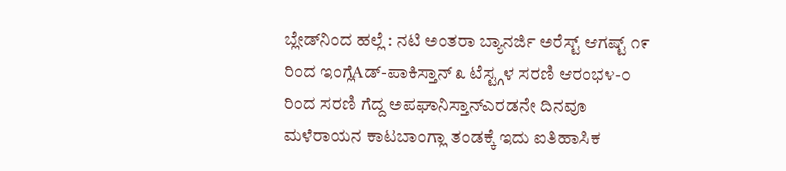ಬ್ಲೇಡ್‌ನಿಂದ ಹಲ್ಲೆ : ನಟಿ ಅಂತರಾ ಬ್ಯಾನರ್ಜಿ ಅರೆಸ್ಟ್ ಆಗಷ್ಟ್ ೧೯ ರಿಂದ ಇಂಗ್ಲೆAಡ್-ಪಾಕಿಸ್ತಾನ್ ೩ ಟೆಸ್ಟ್ಗಳ ಸರಣಿ ಆರಂಭ೪-೦ ರಿಂದ ಸರಣಿ ಗೆದ್ದ ಅಪಘಾನಿಸ್ತಾನ್ಎರಡನೇ ದಿನವೂ ಮಳೆರಾಯನ ಕಾಟಬಾಂಗ್ಲಾ ತಂಡಕ್ಕೆ ಇದು ಐತಿಹಾಸಿಕ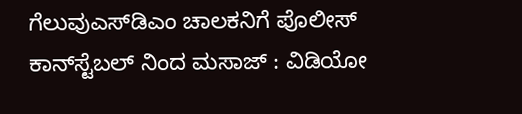ಗೆಲುವುಎಸ್‌ಡಿಎಂ ಚಾಲಕನಿಗೆ ಪೊಲೀಸ್ ಕಾನ್‌ಸ್ಟೆಬಲ್‌ ನಿಂದ ಮಸಾಜ್ : ವಿಡಿಯೋ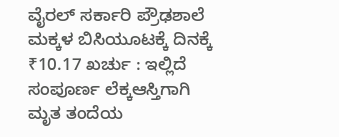ವೈರಲ್ ಸರ್ಕಾರಿ ಪ್ರೌಢಶಾಲೆ ಮಕ್ಕಳ ಬಿಸಿಯೂಟಕ್ಕೆ ದಿನಕ್ಕೆ ₹10.17 ಖರ್ಚು : ಇಲ್ಲಿದೆ ಸಂಪೂರ್ಣ ಲೆಕ್ಕಆಸ್ತಿಗಾಗಿ ಮೃತ ತಂದೆಯ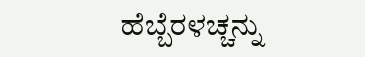ಹೆಬ್ಬೆರಳಚ್ಚನ್ನು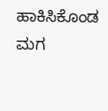ಹಾಕಿಸಿಕೊಂಡ ಮಗ